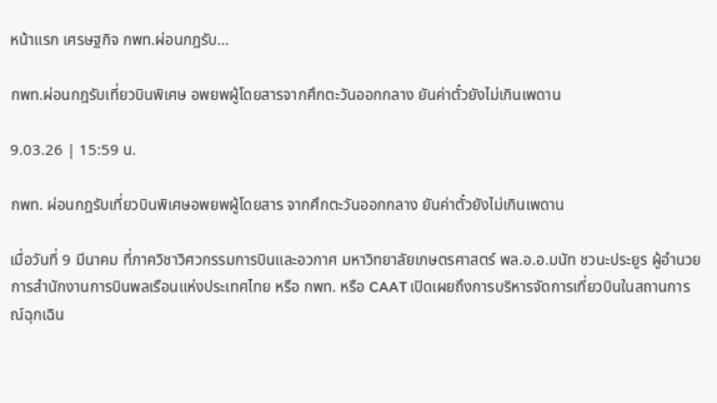หน้าแรก เศรษฐกิจ กพท.ผ่อนกฎรับ...

กพท.ผ่อนกฎรับเที่ยวบินพิเศษ อพยพผู้โดยสารจากศึกตะวันออกกลาง ยันค่าตั๋วยังไม่เกินเพดาน

9.03.26 | 15:59 น.

กพท. ผ่อนกฎรับเที่ยวบินพิเศษอพยพผู้โดยสาร จากศึกตะวันออกกลาง ยันค่าตั๋วยังไม่เกินเพดาน

เมื่อวันที่ 9 มีนาคม ที่ภาควิชาวิศวกรรมการบินและอวกาศ มหาวิทยาลัยเกษตรศาสตร์ พล.อ.อ.มนัท ชวนะประยูร ผู้อำนวยการสำนักงานการบินพลเรือนแห่งประเทศไทย หรือ กพท. หรือ CAAT เปิดเผยถึงการบริหารจัดการเที่ยวบินในสถานการณ์ฉุกเฉิน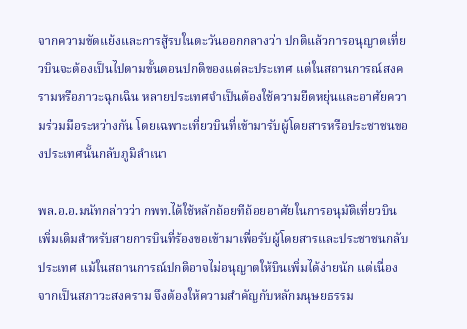จากความขัดแย้งและการสู้รบในตะวันออกกลางว่า ปกติแล้วการอนุญาตเที่ยวบินจะต้องเป็นไปตามขั้นตอนปกติของแต่ละประเทศ แต่ในสถานการณ์สงครามหรือภาวะฉุกเฉิน หลายประเทศจำเป็นต้องใช้ความยืดหยุ่นและอาศัยความร่วมมือระหว่างกัน โดยเฉพาะเที่ยวบินที่เข้ามารับผู้โดยสารหรือประชาชนของประเทศนั้นกลับภูมิลำเนา

พล.อ.อ.มนัทกล่าวว่า กพท.ได้ใช้หลักถ้อยทีถ้อยอาศัยในการอนุมัติเที่ยวบินเพิ่มเติมสำหรับสายการบินที่ร้องขอเข้ามาเพื่อรับผู้โดยสารและประชาชนกลับประเทศ แม้ในสถานการณ์ปกติอาจไม่อนุญาตให้บินเพิ่มได้ง่ายนัก แต่เนื่องจากเป็นสภาวะสงคราม จึงต้องให้ความสำคัญกับหลักมนุษยธรรม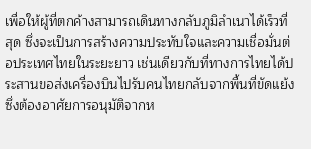เพื่อให้ผู้ที่ตกค้างสามารถเดินทางกลับภูมิลำเนาได้เร็วที่สุด ซึ่งจะเป็นการสร้างความประทับใจและความเชื่อมั่นต่อประเทศไทยในระยะยาว เช่นเดียวกับที่ทางการไทยได้ประสานขอส่งเครื่องบินไปรับคนไทยกลับจากพื้นที่ขัดแย้ง ซึ่งต้องอาศัยการอนุมัติจากห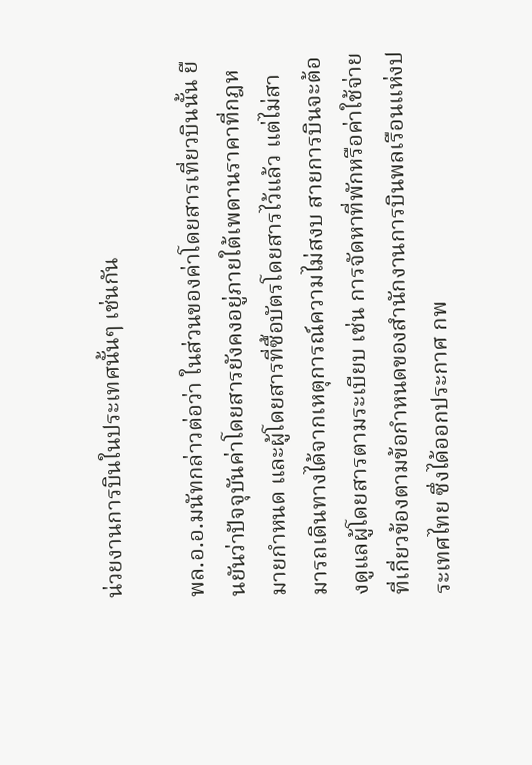น่วยงานการบินในประเทศนั้นๆ เช่นกัน

พล.อ.อ.มนัทกล่าวต่อว่า ในส่วนของค่าโดยสารเที่ยวบินนั้น ยืนยันว่าปัจจุบันค่าโดยสารยังคงอยู่ภายใต้เพดานราคาที่กฎหมายกำหนด และผู้โดยสารที่ซื้อบัตรโดยสารไว้แล้ว แต่ไม่สามารถเดินทางได้จากเหตุการณ์ความไม่สงบ สายการบินจะต้องดูแลผู้โดยสารตามระเบียบ เช่น การจัดหาที่พักหรือค่าใช้จ่ายที่เกี่ยวข้องตามข้อกำหนดของสำนักงานการบินพลเรือนแห่งประเทศไทย ซึ่งได้ออกประกาศ กพ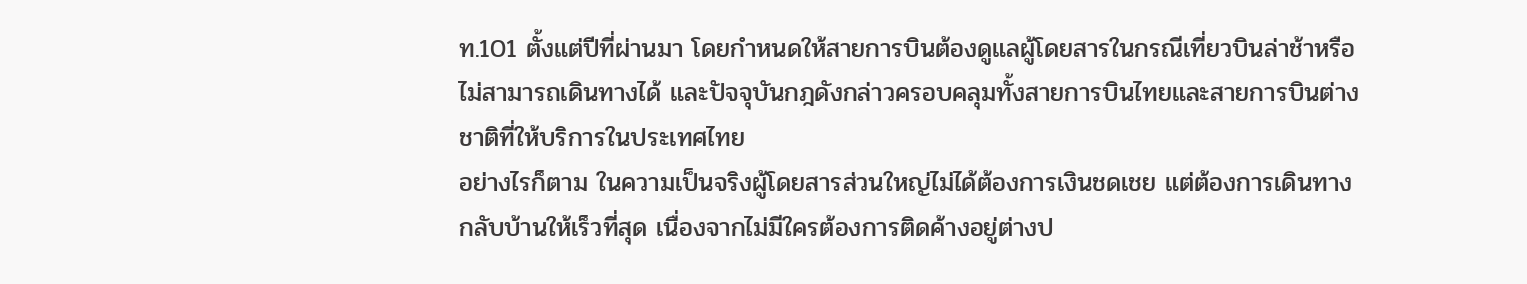ท.101 ตั้งแต่ปีที่ผ่านมา โดยกำหนดให้สายการบินต้องดูแลผู้โดยสารในกรณีเที่ยวบินล่าช้าหรือไม่สามารถเดินทางได้ และปัจจุบันกฎดังกล่าวครอบคลุมทั้งสายการบินไทยและสายการบินต่างชาติที่ให้บริการในประเทศไทย
อย่างไรก็ตาม ในความเป็นจริงผู้โดยสารส่วนใหญ่ไม่ได้ต้องการเงินชดเชย แต่ต้องการเดินทางกลับบ้านให้เร็วที่สุด เนื่องจากไม่มีใครต้องการติดค้างอยู่ต่างป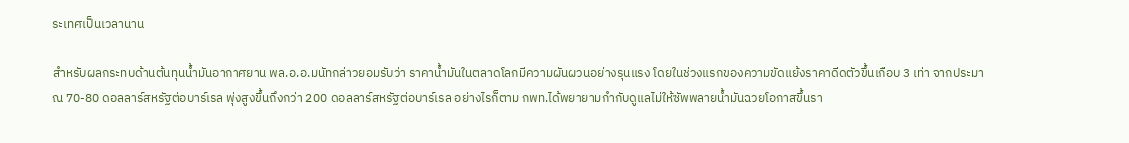ระเทศเป็นเวลานาน

สำหรับผลกระทบด้านต้นทุนน้ำมันอากาศยาน พล.อ.อ.มนัทกล่าวยอมรับว่า ราคาน้ำมันในตลาดโลกมีความผันผวนอย่างรุนแรง โดยในช่วงแรกของความขัดแย้งราคาดีดตัวขึ้นเกือบ 3 เท่า จากประมาณ 70-80 ดอลลาร์สหรัฐต่อบาร์เรล พุ่งสูงขึ้นถึงกว่า 200 ดอลลาร์สหรัฐต่อบาร์เรล อย่างไรก็ตาม กพท.ได้พยายามกำกับดูแลไม่ให้ซัพพลายน้ำมันฉวยโอกาสขึ้นรา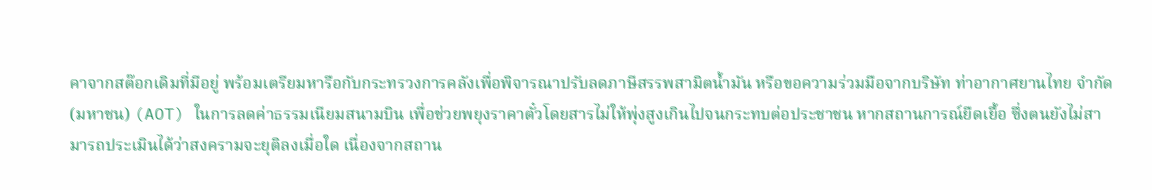คาจากสต๊อกเดิมที่มีอยู่ พร้อมเตรียมหารือกับกระทรวงการคลังเพื่อพิจารณาปรับลดภาษีสรรพสามิตน้ำมัน หรือขอความร่วมมือจากบริษัท ท่าอากาศยานไทย จำกัด (มหาชน) (AOT) ในการลดค่าธรรมเนียมสนามบิน เพื่อช่วยพยุงราคาตั๋วโดยสารไม่ให้พุ่งสูงเกินไปจนกระทบต่อประชาชน หากสถานการณ์ยืดเยื้อ ซึ่งตนยังไม่สามารถประเมินได้ว่าสงครามจะยุติลงเมื่อใด เนื่องจากสถาน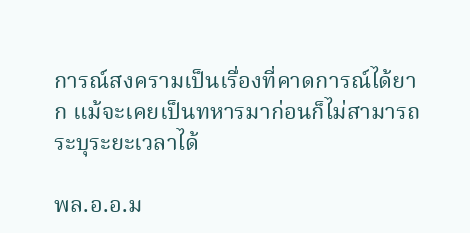การณ์สงครามเป็นเรื่องที่คาดการณ์ได้ยาก แม้จะเคยเป็นทหารมาก่อนก็ไม่สามารถระบุระยะเวลาได้

พล.อ.อ.ม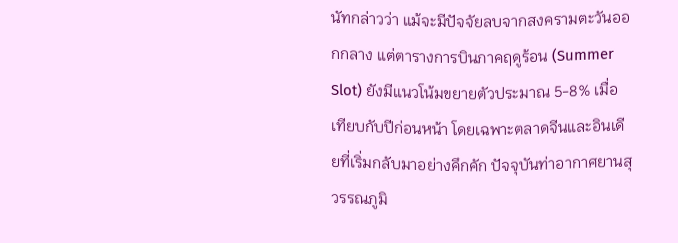นัทกล่าวว่า แม้จะมีปัจจัยลบจากสงครามตะวันออกกลาง แต่ตารางการบินภาคฤดูร้อน (Summer Slot) ยังมีแนวโน้มขยายตัวประมาณ 5-8% เมื่อเทียบกับปีก่อนหน้า โดยเฉพาะตลาดจีนและอินเดียที่เริ่มกลับมาอย่างคึกคัก ปัจจุบันท่าอากาศยานสุวรรณภูมิ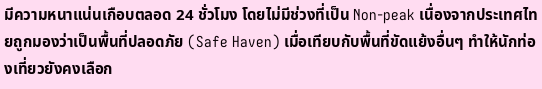มีความหนาแน่นเกือบตลอด 24 ชั่วโมง โดยไม่มีช่วงที่เป็น Non-peak เนื่องจากประเทศไทยถูกมองว่าเป็นพื้นที่ปลอดภัย (Safe Haven) เมื่อเทียบกับพื้นที่ขัดแย้งอื่นๆ ทำให้นักท่องเที่ยวยังคงเลือก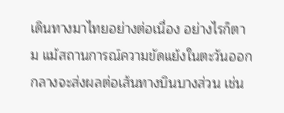เดินทางมาไทยอย่างต่อเนื่อง อย่างไรก็ตาม แม้สถานการณ์ความขัดแย้งในตะวันออกกลางจะส่งผลต่อเส้นทางบินบางส่วน เช่น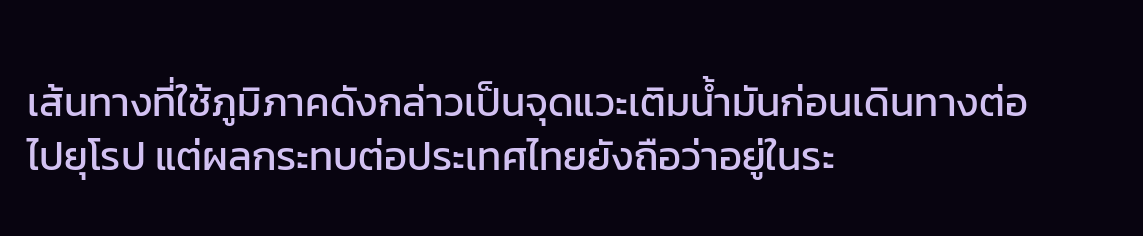เส้นทางที่ใช้ภูมิภาคดังกล่าวเป็นจุดแวะเติมน้ำมันก่อนเดินทางต่อไปยุโรป แต่ผลกระทบต่อประเทศไทยยังถือว่าอยู่ในระ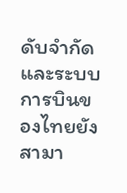ดับจำกัด และระบบการบินของไทยยังสามา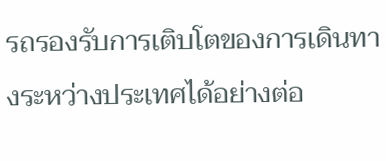รถรองรับการเติบโตของการเดินทางระหว่างประเทศได้อย่างต่อ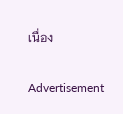เนื่อง

Advertisement